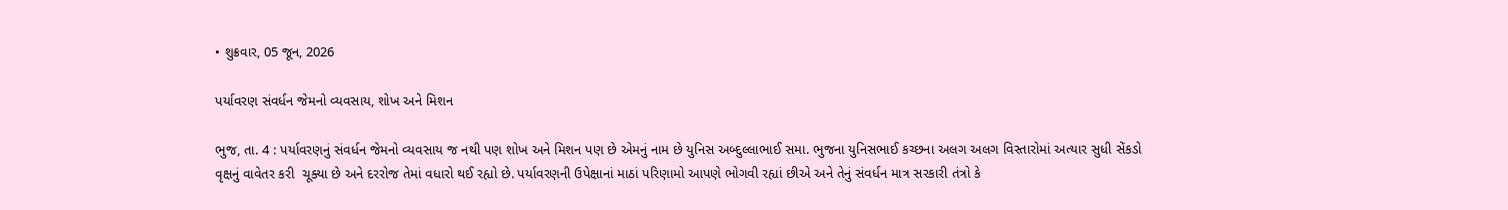• શુક્રવાર, 05 જૂન, 2026

પર્યાવરણ સંવર્ધન જેમનો વ્યવસાય, શોખ અને મિશન

ભુજ, તા. 4 : પર્યાવરણનું સંવર્ધન જેમનો વ્યવસાય જ નથી પણ શોખ અને મિશન પણ છે એમનું નામ છે યુનિસ અબ્દુલ્લાભાઈ સમા. ભુજના યુનિસભાઈ કચ્છના અલગ અલગ વિસ્તારોમાં અત્યાર સુધી સેંકડો વૃક્ષનું વાવેતર કરી  ચૂક્યા છે અને દરરોજ તેમાં વધારો થઈ રહ્યો છે. પર્યાવરણની ઉપેક્ષાનાં માઠાં પરિણામો આપણે ભોગવી રહ્યાં છીએ અને તેનું સંવર્ધન માત્ર સરકારી તંત્રો કે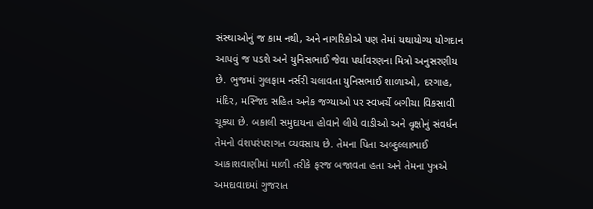સંસ્થાઓનું જ કામ નથી, અને નાગરિકોએ પણ તેમાં યથાયોગ્ય યોગદાન આપવું જ પડશે અને યુનિસભાઈ જેવા પર્યાવરણના મિત્રો અનુસરણીય છે. ભુજમાં ગુલફામ નર્સરી ચલાવતા યુનિસભાઈ શાળાઓ, દરગાહ, મંદિર, મસ્જિદ સહિત અનેક જગ્યાઓ પર સ્વખર્ચે બગીચા વિકસાવી ચૂક્યા છે. બકાલી સમુદાયના હોવાને લીધે વાડીઓ અને વૃક્ષોનું સંવર્ધન તેમનો વંશપરંપરાગત વ્યવસાય છે. તેમના પિતા અબ્દુલ્લાભાઈ આકાશવાણીમાં માળી તરીકે ફરજ બજાવતા હતા અને તેમના પુત્રએ  અમદાવાદમાં ગુજરાત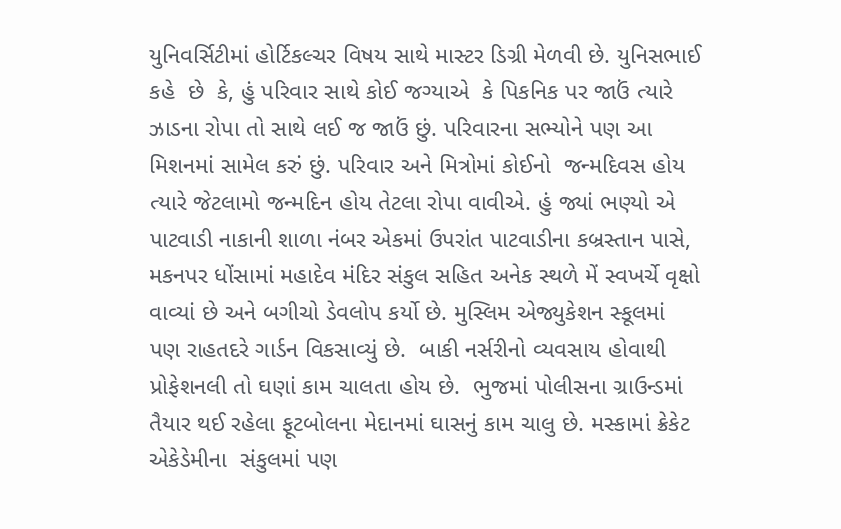યુનિવર્સિટીમાં હોર્ટિકલ્ચર વિષય સાથે માસ્ટર ડિગ્રી મેળવી છે. યુનિસભાઈ કહે  છે  કે, હું પરિવાર સાથે કોઈ જગ્યાએ  કે પિકનિક પર જાઉં ત્યારે ઝાડના રોપા તો સાથે લઈ જ જાઉં છું. પરિવારના સભ્યોને પણ આ  મિશનમાં સામેલ કરું છું. પરિવાર અને મિત્રોમાં કોઈનો  જન્મદિવસ હોય ત્યારે જેટલામો જન્મદિન હોય તેટલા રોપા વાવીએ. હું જ્યાં ભણ્યો એ પાટવાડી નાકાની શાળા નંબર એકમાં ઉપરાંત પાટવાડીના કબ્રસ્તાન પાસે, મકનપર ધોંસામાં મહાદેવ મંદિર સંકુલ સહિત અનેક સ્થળે મેં સ્વખર્ચે વૃક્ષો વાવ્યાં છે અને બગીચો ડેવલોપ કર્યો છે. મુસ્લિમ એજ્યુકેશન સ્કૂલમાં પણ રાહતદરે ગાર્ડન વિકસાવ્યું છે.  બાકી નર્સરીનો વ્યવસાય હોવાથી પ્રોફેશનલી તો ઘણાં કામ ચાલતા હોય છે.  ભુજમાં પોલીસના ગ્રાઉન્ડમાં તૈયાર થઈ રહેલા ફૂટબોલના મેદાનમાં ઘાસનું કામ ચાલુ છે. મસ્કામાં ક્રેકેટ એકેડેમીના  સંકુલમાં પણ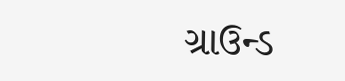ગ્રાઉન્ડ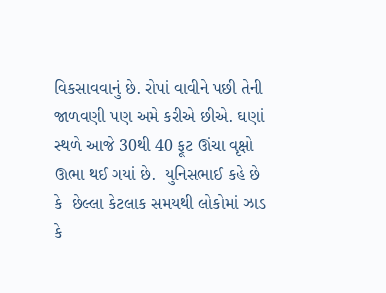વિકસાવવાનું છે. રોપાં વાવીને પછી તેની જાળવણી પણ અમે કરીએ છીએ. ઘણાં સ્થળે આજે 30થી 40 ફૂટ ઊંચા વૃક્ષો ઊભા થઈ ગયાં છે.  યુનિસભાઈ કહે છે કે  છેલ્લા કેટલાક સમયથી લોકોમાં ઝાડ કે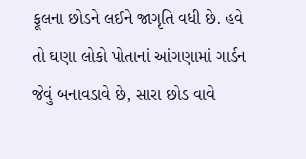ફૂલના છોડને લઈને જાગૃતિ વધી છે. હવે તો ઘણા લોકો પોતાનાં આંગણામાં ગાર્ડન જેવું બનાવડાવે છે, સારા છોડ વાવે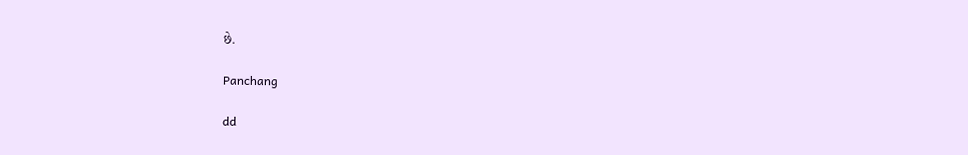છે.

Panchang

dd